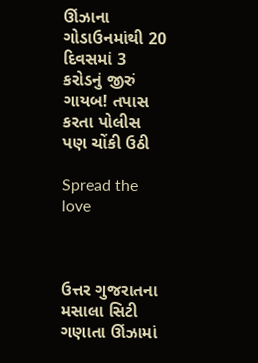ઊંઝાના ગોડાઉનમાંથી 20 દિવસમાં 3 કરોડનું જીરું ગાયબ! તપાસ કરતા પોલીસ પણ ચોંકી ઉઠી

Spread the love



ઉત્તર ગુજરાતના મસાલા સિટી ગણાતા ઊંઝામાં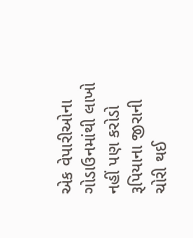એક વેપારીઓના ગોડાઉનમાંથી લાખો નહીં પણ કરોડો રૂપિયાના જીરાની ચોરી થઈ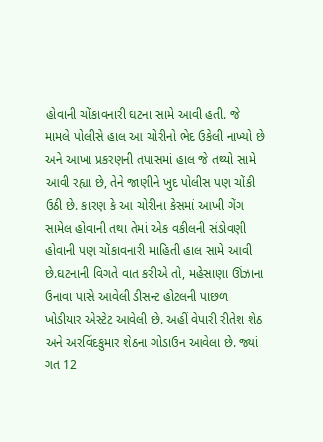હોવાની ચોંકાવનારી ઘટના સામે આવી હતી. જે મામલે પોલીસે હાલ આ ચોરીનો ભેદ ઉકેલી નાખ્યો છે અને આખા પ્રકરણની તપાસમાં હાલ જે તથ્યો સામે આવી રહ્યા છે, તેને જાણીને ખુદ પોલીસ પણ ચોંકી ઉઠી છે. કારણ કે આ ચોરીના કેસમાં આખી ગેંગ સામેલ હોવાની તથા તેમાં એક વકીલની સંડોવણી હોવાની પણ ચોંકાવનારી માહિતી હાલ સામે આવી છે.ઘટનાની વિગતે વાત કરીએ તો, મહેસાણા ઊંઝાના ઉનાવા પાસે આવેલી ડીસન્ટ હોટલની પાછળ ખોડીયાર એસ્ટેટ આવેલી છે. અહીં વેપારી રીતેશ શેઠ અને અરવિંદકુમાર શેઠના ગોડાઉન આવેલા છે. જ્યાં ગત 12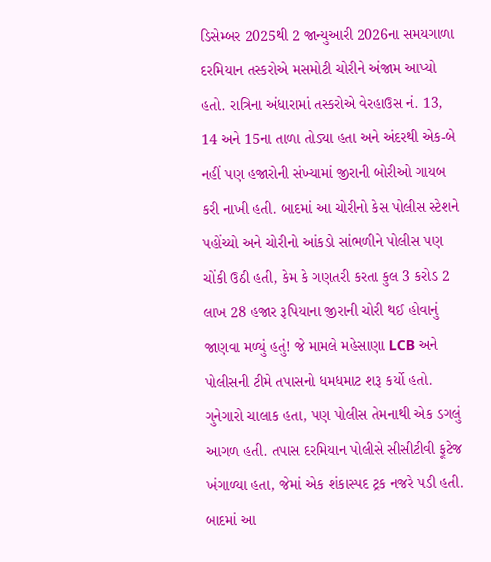ડિસેમ્બર 2025થી 2 જાન્યુઆરી 2026ના સમયગાળા દરમિયાન તસ્કરોએ મસમોટી ચોરીને અંજામ આપ્યો હતો. રાત્રિના અંધારામાં તસ્કરોએ વેરહાઉસ નં. 13, 14 અને 15ના તાળા તોડ્યા હતા અને અંદરથી એક-બે નહીં પણ હજારોની સંખ્યામાં જીરાની બોરીઓ ગાયબ કરી નાખી હતી. બાદમાં આ ચોરીનો કેસ પોલીસ સ્ટેશને પહોંચ્યો અને ચોરીનો આંકડો સાંભળીને પોલીસ પણ ચોંકી ઉઠી હતી, કેમ કે ગણતરી કરતા કુલ 3 કરોડ 2 લાખ 28 હજાર રૂપિયાના જીરાની ચોરી થઈ હોવાનું જાણવા મળ્યું હતું! જે મામલે મહેસાણા LCB અને પોલીસની ટીમે તપાસનો ધમધમાટ શરૂ કર્યો હતો. ગુનેગારો ચાલાક હતા, પણ પોલીસ તેમનાથી એક ડગલું આગળ હતી. તપાસ દરમિયાન પોલીસે સીસીટીવી ફૂટેજ ખંગાળ્યા હતા, જેમાં એક શંકાસ્પદ ટ્રક નજરે પડી હતી. બાદમાં આ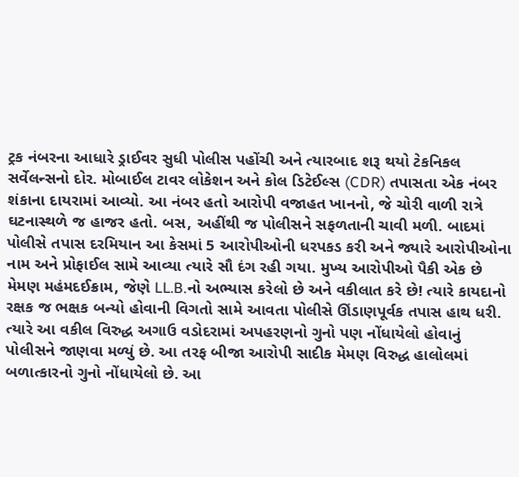ટ્રક નંબરના આધારે ડ્રાઈવર સુધી પોલીસ પહોંચી અને ત્યારબાદ શરૂ થયો ટેકનિકલ સર્વેલન્સનો દોર. મોબાઈલ ટાવર લોકેશન અને કોલ ડિટેઈલ્સ (CDR) તપાસતા એક નંબર શંકાના દાયરામાં આવ્યો. આ નંબર હતો આરોપી વજાહત ખાનનો, જે ચોરી વાળી રાત્રે ઘટનાસ્થળે જ હાજર હતો. બસ, અહીંથી જ પોલીસને સફળતાની ચાવી મળી. બાદમાં પોલીસે તપાસ દરમિયાન આ કેસમાં 5 આરોપીઓની ધરપકડ કરી અને જ્યારે આરોપીઓના નામ અને પ્રોફાઈલ સામે આવ્યા ત્યારે સૌ દંગ રહી ગયા. મુખ્ય આરોપીઓ પૈકી એક છે મેમણ મહંમદઈક્રામ, જેણે LL.B.નો અભ્યાસ કરેલો છે અને વકીલાત કરે છે! ત્યારે કાયદાનો રક્ષક જ ભક્ષક બન્યો હોવાની વિગતો સામે આવતા પોલીસે ઊંડાણપૂર્વક તપાસ હાથ ધરી. ત્યારે આ વકીલ વિરુદ્ધ અગાઉ વડોદરામાં અપહરણનો ગુનો પણ નોંધાયેલો હોવાનું પોલીસને જાણવા મળ્યું છે. આ તરફ બીજા આરોપી સાદીક મેમણ વિરુદ્ધ હાલોલમાં બળાત્કારનો ગુનો નોંધાયેલો છે. આ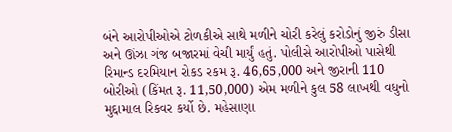બંને આરોપીઓએ ટોળકીએ સાથે મળીને ચોરી કરેલું કરોડોનું જીરું ડીસા અને ઊંઝા ગંજ બજારમાં વેચી માર્યું હતું. પોલીસે આરોપીઓ પાસેથી રિમાન્ડ દરમિયાન રોકડ રકમ રૂ. 46,65,000 અને જીરાની 110 બોરીઓ (કિંમત રૂ. 11,50,000) એમ મળીને કુલ 58 લાખથી વધુનો મુદ્દામાલ રિકવર કર્યો છે. મહેસાણા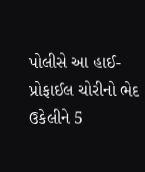પોલીસે આ હાઈ-પ્રોફાઈલ ચોરીનો ભેદ ઉકેલીને 5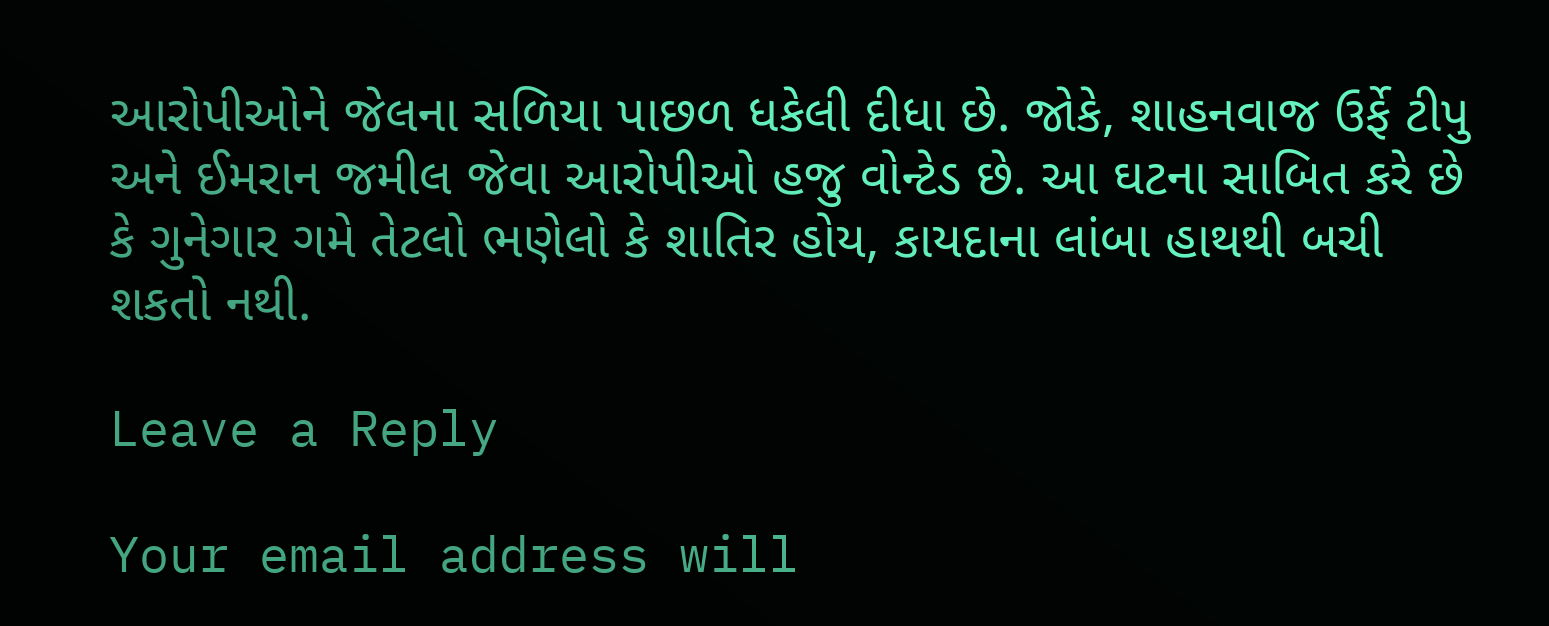આરોપીઓને જેલના સળિયા પાછળ ધકેલી દીધા છે. જોકે, શાહનવાજ ઉર્ફે ટીપુ અને ઈમરાન જમીલ જેવા આરોપીઓ હજુ વોન્ટેડ છે. આ ઘટના સાબિત કરે છે કે ગુનેગાર ગમે તેટલો ભણેલો કે શાતિર હોય, કાયદાના લાંબા હાથથી બચી શકતો નથી.

Leave a Reply

Your email address will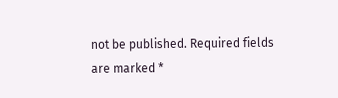not be published. Required fields are marked *